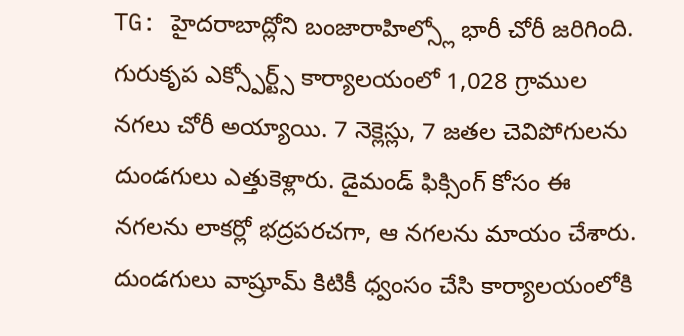TG: హైదరాబాద్లోని బంజారాహిల్స్లో భారీ చోరీ జరిగింది. గురుకృప ఎక్స్పోర్ట్స్ కార్యాలయంలో 1,028 గ్రాముల నగలు చోరీ అయ్యాయి. 7 నెక్లెస్లు, 7 జతల చెవిపోగులను దుండగులు ఎత్తుకెళ్లారు. డైమండ్ ఫిక్సింగ్ కోసం ఈ నగలను లాకర్లో భద్రపరచగా, ఆ నగలను మాయం చేశారు. దుండగులు వాష్రూమ్ కిటికీ ధ్వంసం చేసి కార్యాలయంలోకి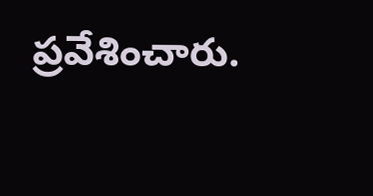ప్రవేశించారు.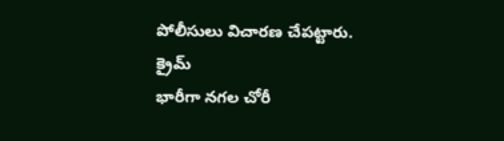పోలీసులు విచారణ చేపట్టారు.
క్రైమ్
భారీగా నగల చోరీ